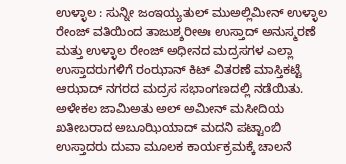ಉಳ್ಳಾಲ : ಸುನ್ನೀ ಜಂಇಯ್ಯತುಲ್ ಮುಅಲ್ಲಿಮೀನ್ ಉಳ್ಳಾಲ ರೇಂಜ್ ವತಿಯಿಂದ ತಾಜುಶ್ಶರೀಅಃ ಉಸ್ತಾದ್ ಅನುಸ್ಮರಣೆ ಮತ್ತು ಉಳ್ಳಾಲ ರೇಂಜ್ ಅಧೀನದ ಮದ್ರಸಗಳ ಎಲ್ಲಾ ಉಸ್ತಾದರುಗಳಿಗೆ ರಂಝಾನ್ ಕಿಟ್ ವಿತರಣೆ ಮಾಸ್ತಿಕಟ್ಟೆ ಆಝಾದ್ ನಗರದ ಮದ್ರಸ ಸಭಾಂಗಣದಲ್ಲಿ ನಡೆಯಿತು.
ಅಳೇಕಲ ಜಾಮಿಅತು ಅಲ್ ಅಮೀನ್ ಮಸೀದಿಯ ಖತೀಬರಾದ ಅಬೂಝಿಯಾದ್ ಮದನಿ ಪಟ್ಟಾಂಬಿ ಉಸ್ತಾದರು ದುವಾ ಮೂಲಕ ಕಾರ್ಯಕ್ರಮಕ್ಕೆ ಚಾಲನೆ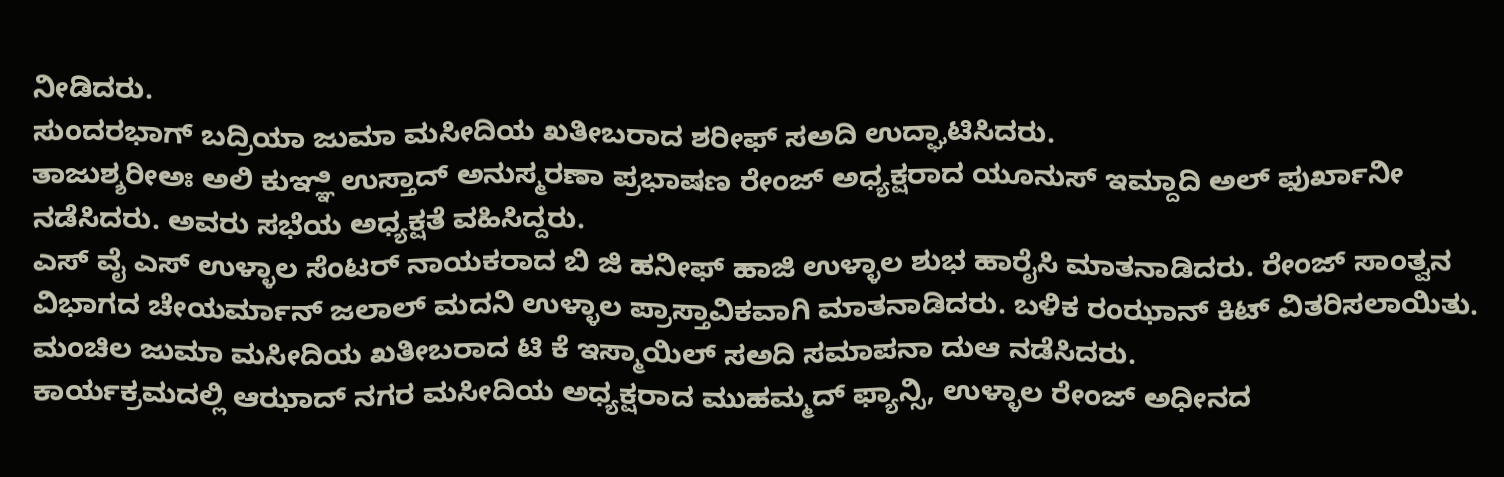ನೀಡಿದರು.
ಸುಂದರಭಾಗ್ ಬದ್ರಿಯಾ ಜುಮಾ ಮಸೀದಿಯ ಖತೀಬರಾದ ಶರೀಫ್ ಸಅದಿ ಉದ್ಘಾಟಿಸಿದರು.
ತಾಜುಶ್ಶರೀಅಃ ಅಲಿ ಕುಞ್ಞಿ ಉಸ್ತಾದ್ ಅನುಸ್ಮರಣಾ ಪ್ರಭಾಷಣ ರೇಂಜ್ ಅಧ್ಯಕ್ಷರಾದ ಯೂನುಸ್ ಇಮ್ದಾದಿ ಅಲ್ ಫುರ್ಖಾನೀ ನಡೆಸಿದರು. ಅವರು ಸಭೆಯ ಅಧ್ಯಕ್ಷತೆ ವಹಿಸಿದ್ದರು.
ಎಸ್ ವೈ ಎಸ್ ಉಳ್ಳಾಲ ಸೆಂಟರ್ ನಾಯಕರಾದ ಬಿ ಜಿ ಹನೀಫ್ ಹಾಜಿ ಉಳ್ಳಾಲ ಶುಭ ಹಾರೈಸಿ ಮಾತನಾಡಿದರು. ರೇಂಜ್ ಸಾಂತ್ವನ ವಿಭಾಗದ ಚೇಯರ್ಮಾನ್ ಜಲಾಲ್ ಮದನಿ ಉಳ್ಳಾಲ ಪ್ರಾಸ್ತಾವಿಕವಾಗಿ ಮಾತನಾಡಿದರು. ಬಳಿಕ ರಂಝಾನ್ ಕಿಟ್ ವಿತರಿಸಲಾಯಿತು. ಮಂಚಿಲ ಜುಮಾ ಮಸೀದಿಯ ಖತೀಬರಾದ ಟಿ ಕೆ ಇಸ್ಮಾಯಿಲ್ ಸಅದಿ ಸಮಾಪನಾ ದುಆ ನಡೆಸಿದರು.
ಕಾರ್ಯಕ್ರಮದಲ್ಲಿ ಆಝಾದ್ ನಗರ ಮಸೀದಿಯ ಅಧ್ಯಕ್ಷರಾದ ಮುಹಮ್ಮದ್ ಫ್ಯಾನ್ಸಿ, ಉಳ್ಳಾಲ ರೇಂಜ್ ಅಧೀನದ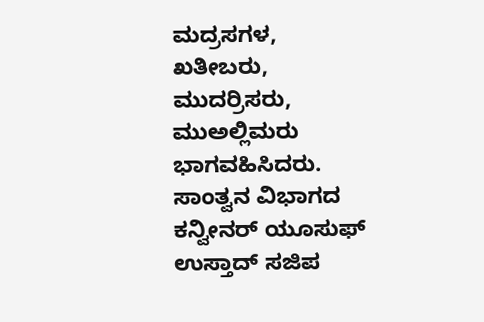ಮದ್ರಸಗಳ, ಖತೀಬರು, ಮುದರ್ರಿಸರು, ಮುಅಲ್ಲಿಮರು ಭಾಗವಹಿಸಿದರು.
ಸಾಂತ್ವನ ವಿಭಾಗದ ಕನ್ವೀನರ್ ಯೂಸುಫ್ ಉಸ್ತಾದ್ ಸಜಿಪ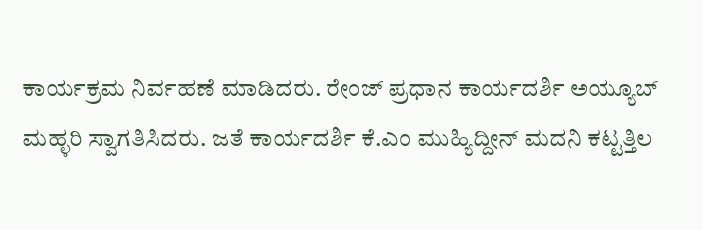ಕಾರ್ಯಕ್ರಮ ನಿರ್ವಹಣೆ ಮಾಡಿದರು. ರೇಂಜ್ ಪ್ರಧಾನ ಕಾರ್ಯದರ್ಶಿ ಅಯ್ಯೂಬ್ ಮಹ್ಳರಿ ಸ್ವಾಗತಿಸಿದರು. ಜತೆ ಕಾರ್ಯದರ್ಶಿ ಕೆ.ಎಂ ಮುಹ್ಯಿದ್ದೀನ್ ಮದನಿ ಕಟ್ಟತ್ತಿಲ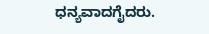ಧನ್ಯವಾದಗೈದರು.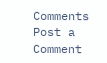Comments
Post a Comment